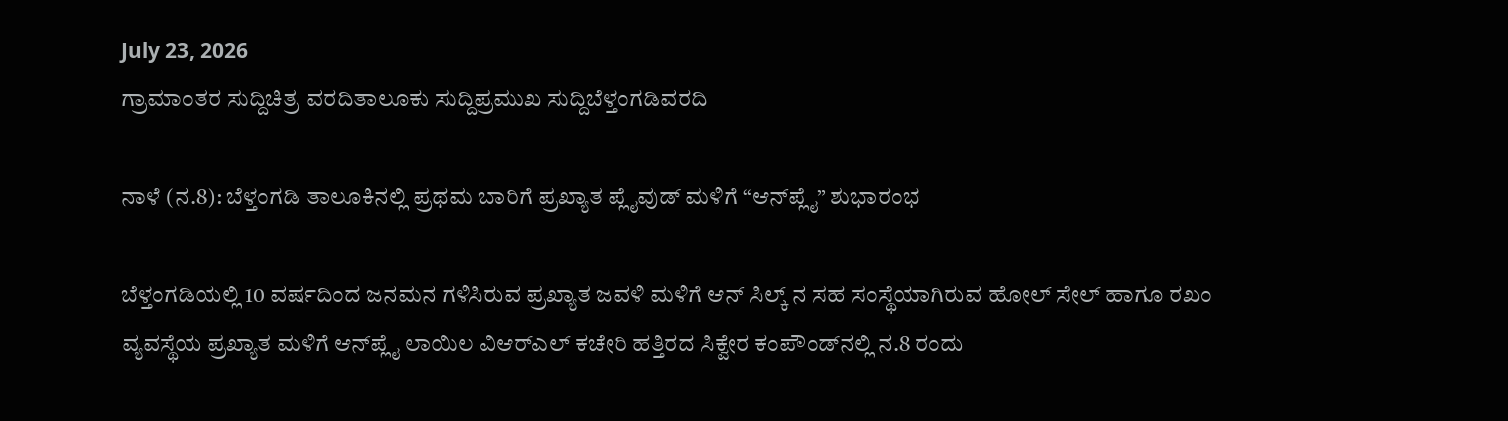July 23, 2026
ಗ್ರಾಮಾಂತರ ಸುದ್ದಿಚಿತ್ರ ವರದಿತಾಲೂಕು ಸುದ್ದಿಪ್ರಮುಖ ಸುದ್ದಿಬೆಳ್ತಂಗಡಿವರದಿ

ನಾಳೆ (ನ.8): ಬೆಳ್ತಂಗಡಿ ತಾಲೂಕಿನಲ್ಲಿ ಪ್ರಥಮ ಬಾರಿಗೆ ಪ್ರಖ್ಯಾತ ಪ್ಲೈವುಡ್ ಮಳಿಗೆ “ಆನ್‌ಪ್ಲೈ” ಶುಭಾರಂಭ

ಬೆಳ್ತಂಗಡಿಯಲ್ಲಿ 10 ವರ್ಷದಿಂದ ಜನಮನ ಗಳಿಸಿರುವ ಪ್ರಖ್ಯಾತ ಜವಳಿ ಮಳಿಗೆ ಆನ್ ಸಿಲ್ಕ್ ನ ಸಹ ಸಂಸ್ಥೆಯಾಗಿರುವ ಹೋಲ್ ಸೇಲ್ ಹಾಗೂ ರಖಂ ವ್ಯವಸ್ಥೆಯ ಪ್ರಖ್ಯಾತ ಮಳಿಗೆ ಆನ್‌ಪ್ಲೈ ಲಾಯಿಲ ವಿಆರ್‌ಎಲ್ ಕಚೇರಿ ಹತ್ತಿರದ ಸಿಕ್ವೇರ ಕಂಪೌಂಡ್‌ನಲ್ಲಿ ನ.8 ರಂದು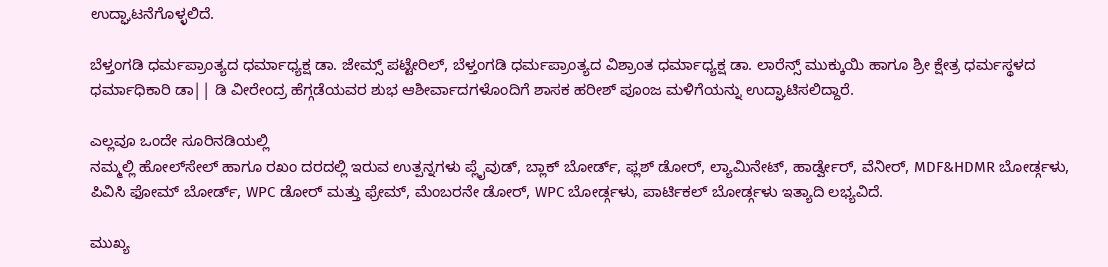ಉದ್ಘಾಟನೆಗೊಳ್ಳಲಿದೆ.

ಬೆಳ್ತಂಗಡಿ ಧರ್ಮಪ್ರಾಂತ್ಯದ ಧರ್ಮಾಧ್ಯಕ್ಷ ಡಾ. ಜೇಮ್ಸ್ ಪಟ್ಟೇರಿಲ್, ಬೆಳ್ತಂಗಡಿ ಧರ್ಮಪ್ರಾಂತ್ಯದ ವಿಶ್ರಾಂತ ಧರ್ಮಾಧ್ಯಕ್ಷ ಡಾ. ಲಾರೆನ್ಸ್ ಮುಕ್ಕುಯಿ ಹಾಗೂ ಶ್ರೀ ಕ್ಷೇತ್ರ ಧರ್ಮಸ್ಥಳದ ಧರ್ಮಾಧಿಕಾರಿ ಡಾ|| ಡಿ ವೀರೇಂದ್ರ ಹೆಗ್ಗಡೆಯವರ ಶುಭ ಆಶೀರ್ವಾದಗಳೊಂದಿಗೆ ಶಾಸಕ ಹರೀಶ್ ಪೂಂಜ ಮಳಿಗೆಯನ್ನು ಉದ್ಘಾಟಿಸಲಿದ್ದಾರೆ.

ಎಲ್ಲವೂ ಒಂದೇ ಸೂರಿನಡಿಯಲ್ಲಿ
ನಮ್ಮಲ್ಲಿ ಹೋಲ್‌ಸೇಲ್ ಹಾಗೂ ರಖಂ ದರದಲ್ಲಿ ಇರುವ ಉತ್ಪನ್ನಗಳು ಪ್ಲೈವುಡ್, ಬ್ಲಾಕ್ ಬೋರ್ಡ್, ಫ್ಲಶ್ ಡೋರ್, ಲ್ಯಾಮಿನೇಟ್, ಹಾರ್ಡ್ವೇರ್, ವೆನೀರ್, MDF&HDMR ಬೋರ್ಡ್ಗಳು, ಪಿವಿಸಿ ಫೋಮ್ ಬೋರ್ಡ್, WPC ಡೋರ್ ಮತ್ತು ಫ್ರೇಮ್, ಮೆಂಬರನೇ ಡೋರ್, WPC ಬೋರ್ಡ್ಗಳು, ಪಾರ್ಟಿಕಲ್ ಬೋರ್ಡ್ಗಳು ಇತ್ಯಾದಿ ಲಭ್ಯವಿದೆ.

ಮುಖ್ಯ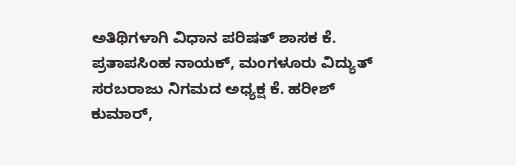ಅತಿಥಿಗಳಾಗಿ ವಿಧಾನ ಪರಿಷತ್ ಶಾಸಕ ಕೆ. ಪ್ರತಾಪಸಿಂಹ ನಾಯಕ್, ಮಂಗಳೂರು ವಿದ್ಯುತ್ ಸರಬರಾಜು ನಿಗಮದ ಅಧ್ಯಕ್ಷ ಕೆ. ಹರೀಶ್ ಕುಮಾರ್,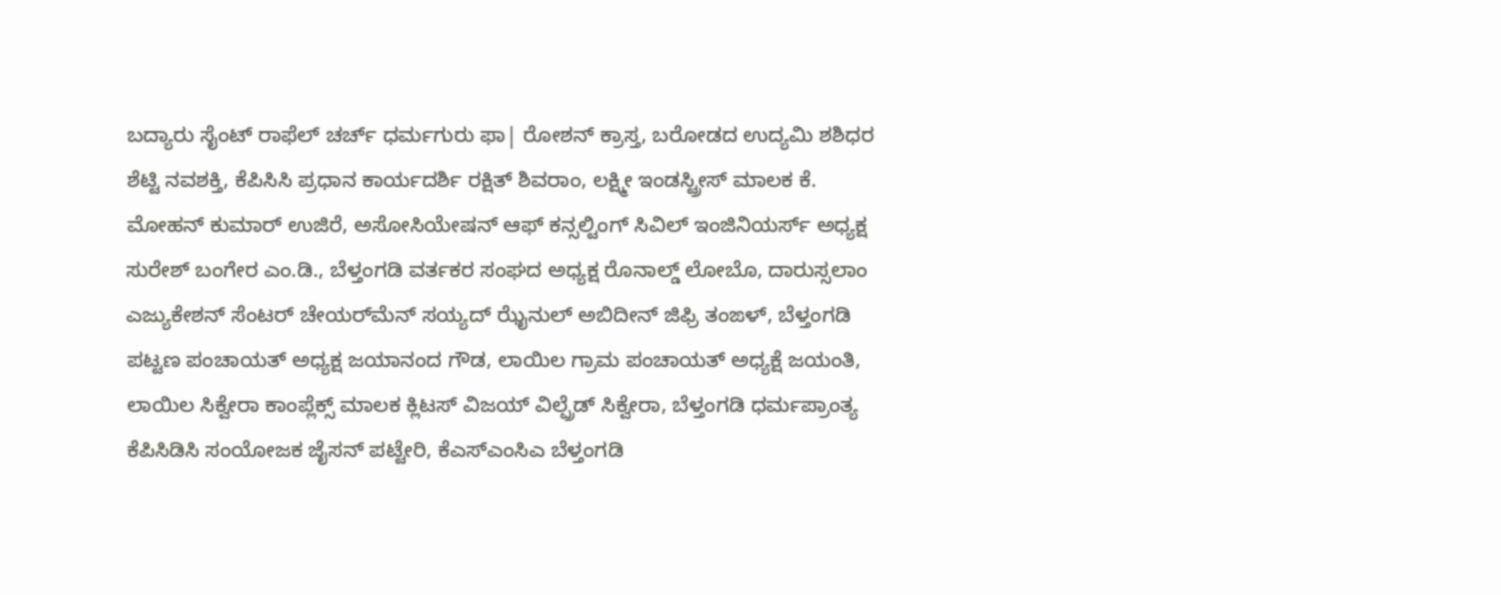ಬದ್ಯಾರು ಸೈಂಟ್ ರಾಫೆಲ್ ಚರ್ಚ್ ಧರ್ಮಗುರು ಫಾ| ರೋಶನ್ ಕ್ರಾಸ್ತ, ಬರೋಡದ ಉದ್ಯಮಿ ಶಶಿಧರ ಶೆಟ್ಟಿ ನವಶಕ್ತಿ, ಕೆಪಿಸಿಸಿ ಪ್ರಧಾನ ಕಾರ್ಯದರ್ಶಿ ರಕ್ಷಿತ್ ಶಿವರಾಂ, ಲಕ್ಷ್ಮೀ ಇಂಡಸ್ಟ್ರೀಸ್ ಮಾಲಕ ಕೆ. ಮೋಹನ್ ಕುಮಾರ್ ಉಜಿರೆ, ಅಸೋಸಿಯೇಷನ್ ಆಫ್ ಕನ್ಸಲ್ಟಿಂಗ್ ಸಿವಿಲ್ ಇಂಜಿನಿಯರ್ಸ್ ಅಧ್ಯಕ್ಷ ಸುರೇಶ್ ಬಂಗೇರ ಎಂ.ಡಿ., ಬೆಳ್ತಂಗಡಿ ವರ್ತಕರ ಸಂಘದ ಅಧ್ಯಕ್ಷ ರೊನಾಲ್ಡ್ ಲೋಬೊ, ದಾರುಸ್ಸಲಾಂ ಎಜ್ಯುಕೇಶನ್ ಸೆಂಟರ್ ಚೇಯರ್‌ಮೆನ್ ಸಯ್ಯದ್ ಝೈನುಲ್ ಅಬಿದೀನ್ ಜಿಫ್ರಿ ತಂಙಳ್, ಬೆಳ್ತಂಗಡಿ ಪಟ್ಟಣ ಪಂಚಾಯತ್ ಅಧ್ಯಕ್ಷ ಜಯಾನಂದ ಗೌಡ, ಲಾಯಿಲ ಗ್ರಾಮ ಪಂಚಾಯತ್ ಅಧ್ಯಕ್ಷೆ ಜಯಂತಿ, ಲಾಯಿಲ ಸಿಕ್ವೇರಾ ಕಾಂಪ್ಲೆಕ್ಸ್ ಮಾಲಕ ಕ್ಲಿಟಸ್ ವಿಜಯ್ ವಿಲ್ಪ್ರೆಡ್ ಸಿಕ್ವೇರಾ, ಬೆಳ್ತಂಗಡಿ ಧರ್ಮಪ್ರಾಂತ್ಯ ಕೆಪಿಸಿಡಿಸಿ ಸಂಯೋಜಕ ಜೈಸನ್ ಪಟ್ಟೇರಿ, ಕೆಎಸ್‌ಎಂಸಿಎ ಬೆಳ್ತಂಗಡಿ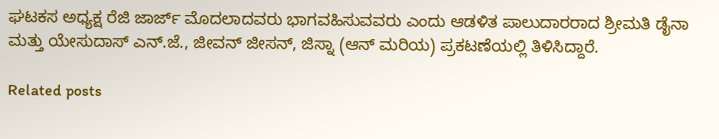ಘಟಕಸ ಅಧ್ಯಕ್ಷ ರೆಜಿ ಜಾರ್ಜ್ ಮೊದಲಾದವರು ಭಾಗವಹಿಸುವವರು ಎಂದು ಆಡಳಿತ ಪಾಲುದಾರರಾದ ಶ್ರೀಮತಿ ಡೈನಾ ಮತ್ತು ಯೇಸುದಾಸ್ ಎನ್.ಜೆ., ಜೀವನ್ ಜೀಸನ್, ಜಿಸ್ನಾ (ಆನ್ ಮರಿಯ) ಪ್ರಕಟಣೆಯಲ್ಲಿ ತಿಳಿಸಿದ್ದಾರೆ.

Related posts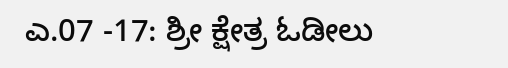ಎ.07 -17: ಶ್ರೀ ಕ್ಷೇತ್ರ ಓಡೀಲು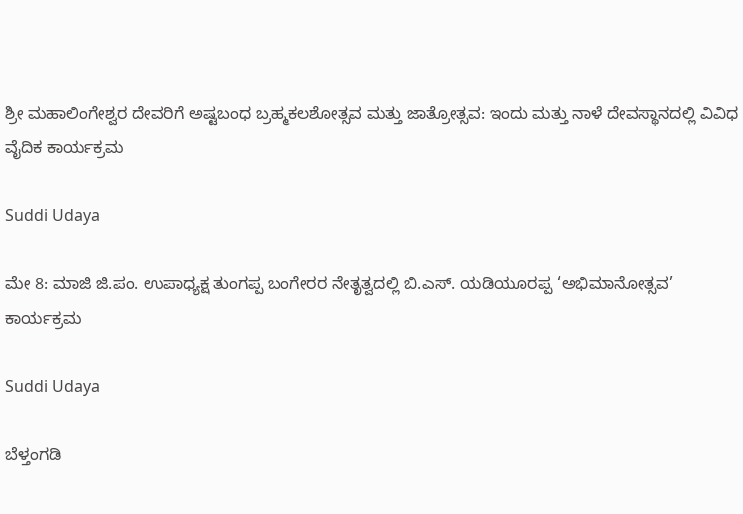ಶ್ರೀ ಮಹಾಲಿಂಗೇಶ್ವರ ದೇವರಿಗೆ ಅಷ್ಟಬಂಧ ಬ್ರಹ್ಮಕಲಶೋತ್ಸವ ಮತ್ತು ಜಾತ್ರೋತ್ಸವ: ಇಂದು ಮತ್ತು ನಾಳೆ ದೇವಸ್ಥಾನದಲ್ಲಿ ವಿವಿಧ ವೈದಿಕ ಕಾರ್ಯಕ್ರಮ

Suddi Udaya

ಮೇ 8: ಮಾಜಿ ಜಿ.ಪಂ. ಉಪಾಧ್ಯಕ್ಷ ತುಂಗಪ್ಪ ಬಂಗೇರರ ನೇತೃತ್ವದಲ್ಲಿ ಬಿ.ಎಸ್. ಯಡಿಯೂರಪ್ಪ ‘ಅಭಿಮಾನೋತ್ಸವ’ ಕಾರ್ಯಕ್ರಮ

Suddi Udaya

ಬೆಳ್ತಂಗಡಿ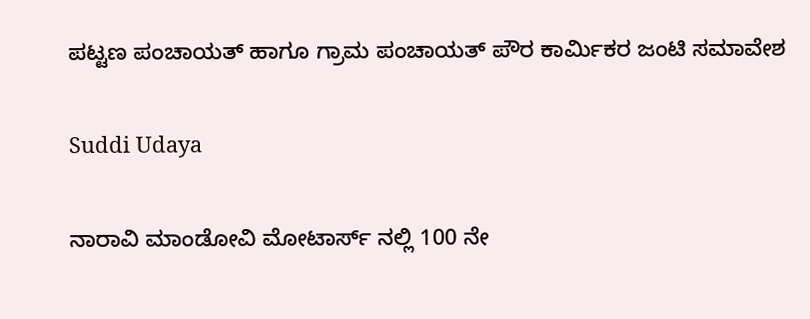ಪಟ್ಟಣ ಪಂಚಾಯತ್ ಹಾಗೂ ಗ್ರಾಮ ಪಂಚಾಯತ್ ಪೌರ ಕಾರ್ಮಿಕರ ಜಂಟಿ ಸಮಾವೇಶ

Suddi Udaya

ನಾರಾವಿ ಮಾಂಡೋವಿ ಮೋಟಾರ್ಸ್ ನಲ್ಲಿ 100 ನೇ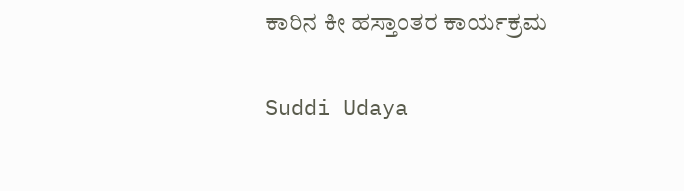ಕಾರಿನ ಕೀ ಹಸ್ತಾಂತರ ಕಾರ್ಯಕ್ರಮ

Suddi Udaya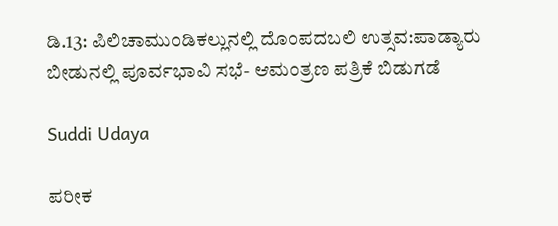ಡಿ.13: ಪಿಲಿಚಾಮುಂಡಿಕಲ್ಲುನಲ್ಲಿ ದೊಂಪದಬಲಿ ಉತ್ಸವ:ಪಾಡ್ಯಾರು ಬೀಡುನಲ್ಲಿ ಪೂರ್ವಭಾವಿ ಸಭೆ- ಆಮಂತ್ರಣ ಪತ್ರಿಕೆ ಬಿಡುಗಡೆ

Suddi Udaya

ಪರೀಕ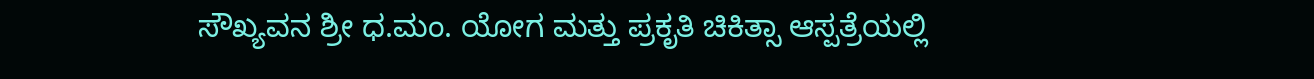ಸೌಖ್ಯವನ ಶ್ರೀ ಧ.ಮಂ. ಯೋಗ ಮತ್ತು ಪ್ರಕೃತಿ ಚಿಕಿತ್ಸಾ ಆಸ್ಪತ್ರೆಯಲ್ಲಿ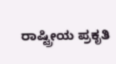ರಾಷ್ಟ್ರೀಯ ಪ್ರಕೃತಿ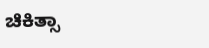ಚಿಕಿತ್ಸಾ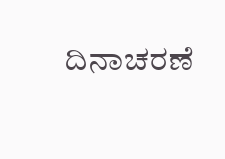ದಿನಾಚರಣೆ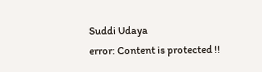Suddi Udaya
error: Content is protected !!